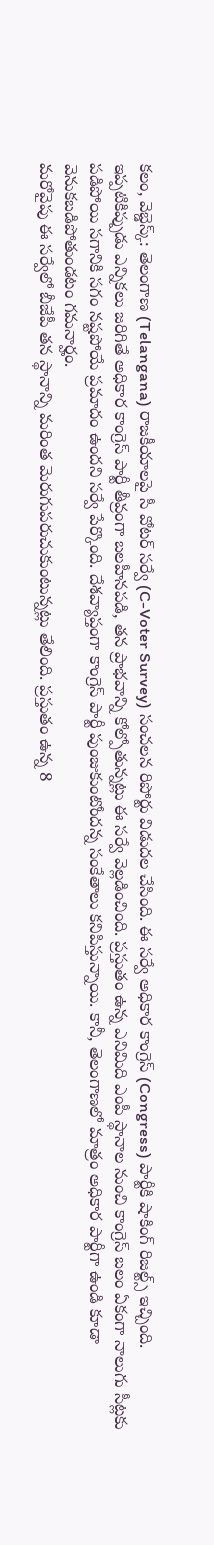కలం, వెబ్డెస్క్: తెలంగాణ (Telangana) రాజకీయాలపై సీ వోటర్ సర్వే (C-Voter Survey) సంచలన రిపోర్టు విడుదల చేసింది. ఈ సర్వే అధికార కాంగ్రెస్ (Congress) పార్టీకి షాకింగ్ రిజల్ట్స్ ఇచ్చింది. ఇప్పటికిప్పుడు ఎన్నికలు జరిగితే అధికార కాంగ్రెస్ పార్టీ తీవ్రంగా బలహీనపడి, తన ప్రాభవాన్ని కోల్పోతున్నట్లు ఈ సర్వే వెల్లడించింది. ప్రస్తుతం ఉన్న ఎనిమిది ఎంపీ స్థానాల నుంచి కాంగ్రెస్ బలం ఏకంగా నాలుగు సీట్లకు పడిపోయి సగానికి సగం నష్టపోయే ప్రమాదం ఉందని సర్వే పేర్కొంది. దేశవ్యాప్తంగా కాంగ్రెస్ పార్టీ పుంజుకుంటోందన్న సంకేతాలు కనిపిస్తున్నాయి. కానీ, తెలంగాణలో మాత్రం అధికార పార్టీగా ఉండి కూడా వెనుకబడిపోతుండటం గమనార్హం.
మరోవైపు ఈ సర్వేలో బీజేపీ తన స్థానాన్ని మరింత మెరుగుపరుచుకుంటున్నట్లు తేలింది. ప్రస్తుతం ఉన్న 8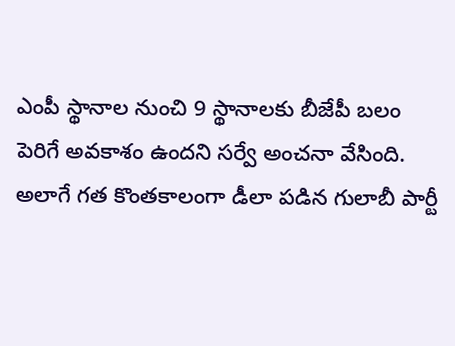ఎంపీ స్థానాల నుంచి 9 స్థానాలకు బీజేపీ బలం పెరిగే అవకాశం ఉందని సర్వే అంచనా వేసింది. అలాగే గత కొంతకాలంగా డీలా పడిన గులాబీ పార్టీ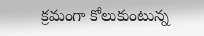క్రమంగా కోలుకుంటున్న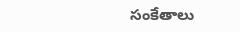సంకేతాలు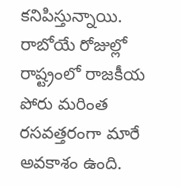కనిపిస్తున్నాయి. రాబోయే రోజుల్లో రాష్ట్రంలో రాజకీయ పోరు మరింత రసవత్తరంగా మారే అవకాశం ఉంది.